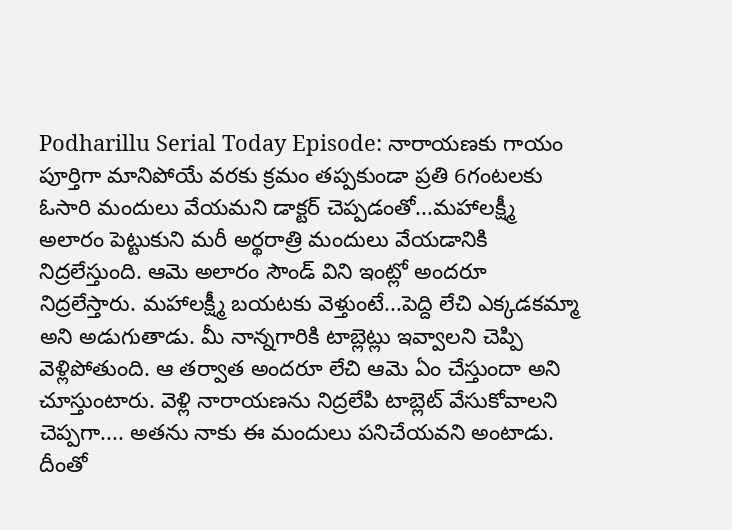Podharillu Serial Today Episode: నారాయణకు గాయం పూర్తిగా మానిపోయే వరకు క్రమం తప్పకుండా ప్రతి 6గంటలకు ఓసారి మందులు వేయమని డాక్టర్ చెప్పడంతో...మహాలక్ష్మీ అలారం పెట్టుకుని మరీ అర్థరాత్రి మందులు వేయడానికి నిద్రలేస్తుంది. ఆమె అలారం సౌండ్ విని ఇంట్లో అందరూ నిద్రలేస్తారు. మహాలక్ష్మీ బయటకు వెళ్తుంటే...పెద్ది లేచి ఎక్కడకమ్మా అని అడుగుతాడు. మీ నాన్నగారికి టాబ్లెట్లు ఇవ్వాలని చెప్పి వెళ్లిపోతుంది. ఆ తర్వాత అందరూ లేచి ఆమె ఏం చేస్తుందా అని చూస్తుంటారు. వెళ్లి నారాయణను నిద్రలేపి టాబ్లెట్ వేసుకోవాలని చెప్పగా.... అతను నాకు ఈ మందులు పనిచేయవని అంటాడు. దీంతో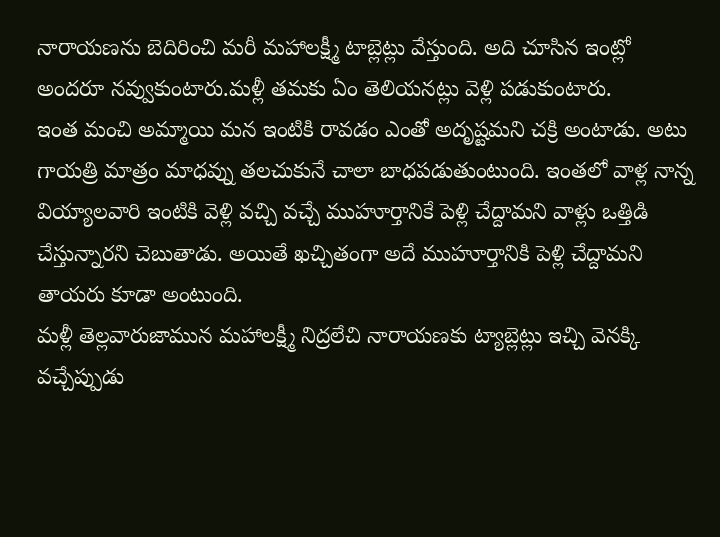నారాయణను బెదిరించి మరీ మహాలక్ష్మీ టాబ్లెట్లు వేస్తుంది. అది చూసిన ఇంట్లో అందరూ నవ్వుకుంటారు.మళ్లీ తమకు ఏం తెలియనట్లు వెళ్లి పడుకుంటారు.
ఇంత మంచి అమ్మాయి మన ఇంటికి రావడం ఎంతో అదృష్టమని చక్రి అంటాడు. అటు గాయత్రి మాత్రం మాధవ్ను తలచుకునే చాలా బాధపడుతుంటుంది. ఇంతలో వాళ్ల నాన్న వియ్యాలవారి ఇంటికి వెళ్లి వచ్చి వచ్చే ముహూర్తానికే పెళ్లి చేద్దామని వాళ్లు ఒత్తిడి చేస్తున్నారని చెబుతాడు. అయితే ఖచ్చితంగా అదే ముహూర్తానికి పెళ్లి చేద్దామని తాయరు కూడా అంటుంది.
మళ్లీ తెల్లవారుజామున మహాలక్ష్మీ నిద్రలేచి నారాయణకు ట్యాబ్లెట్లు ఇచ్చి వెనక్కి వచ్చేప్పుడు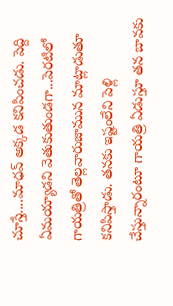చూస్తే....మాధవ్ అక్కడ కనిపించడు. పెద్ది ఏమయ్యాడని వెతుకుతుండగా...పెరటిలో గాయత్రితో తెల్లవారుజామున మాట్లాడుతూ కనిపిస్తాడు. తనకు ఇష్టంలేని పెళ్లి చేస్తున్నారంటూ గాయత్రి ఏడుస్తూ తన బావకు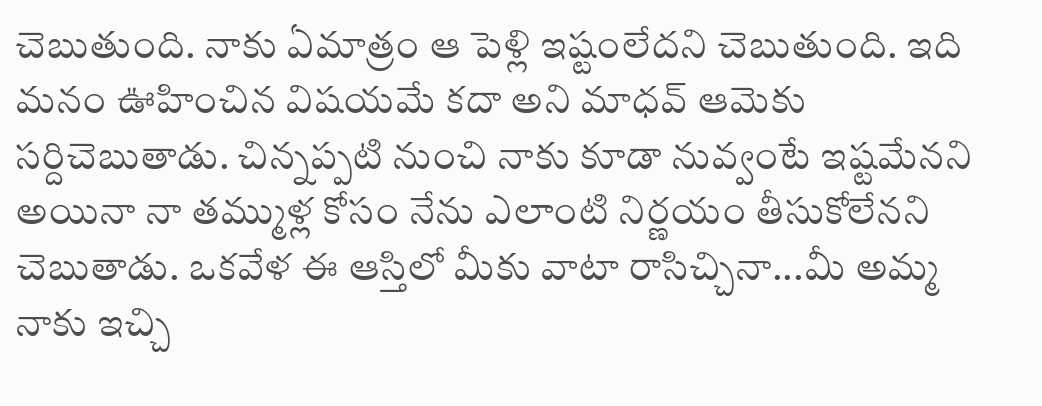చెబుతుంది. నాకు ఏమాత్రం ఆ పెళ్లి ఇష్టంలేదని చెబుతుంది. ఇది మనం ఊహించిన విషయమే కదా అని మాధవ్ ఆమెకు సర్దిచెబుతాడు. చిన్నప్పటి నుంచి నాకు కూడా నువ్వంటే ఇష్టమేనని అయినా నా తమ్ముళ్ల కోసం నేను ఎలాంటి నిర్ణయం తీసుకోలేనని చెబుతాడు. ఒకవేళ ఈ ఆస్తిలో మీకు వాటా రాసిచ్చినా...మీ అమ్మ నాకు ఇచ్చి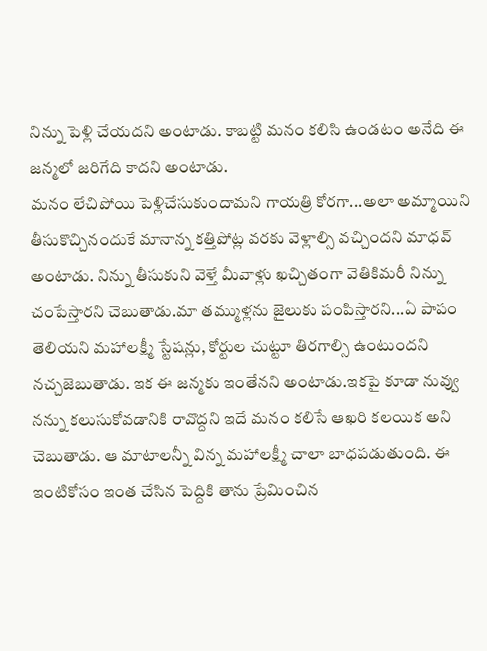నిన్ను పెళ్లి చేయదని అంటాడు. కాబట్టి మనం కలిసి ఉండటం అనేది ఈ జన్మలో జరిగేది కాదని అంటాడు.
మనం లేచిపోయి పెళ్లిచేసుకుందామని గాయత్రి కోరగా...అలా అమ్మాయిని తీసుకొచ్చినందుకే మానాన్న కత్తిపోట్ల వరకు వెళ్లాల్సి వచ్చిందని మాధవ్ అంటాడు. నిన్ను తీసుకుని వెళ్తే మీవాళ్లు ఖచ్చితంగా వెతికిమరీ నిన్ను చంపేస్తారని చెబుతాడు.మా తమ్ముళ్లను జైలుకు పంపిస్తారని...ఏ పాపం తెలియని మహాలక్ష్మీ స్టేషన్లు, కోర్టుల చుట్టూ తిరగాల్సి ఉంటుందని నచ్చజెబుతాడు. ఇక ఈ జన్మకు ఇంతేనని అంటాడు.ఇకపై కూడా నువ్వు నన్ను కలుసుకోవడానికి రావొద్దని ఇదే మనం కలిసే ఆఖరి కలయిక అని చెబుతాడు. ఆ మాటాలన్నీ విన్న మహాలక్ష్మీ చాలా బాధపడుతుంది. ఈ ఇంటికోసం ఇంత చేసిన పెద్దికి తాను ప్రేమించిన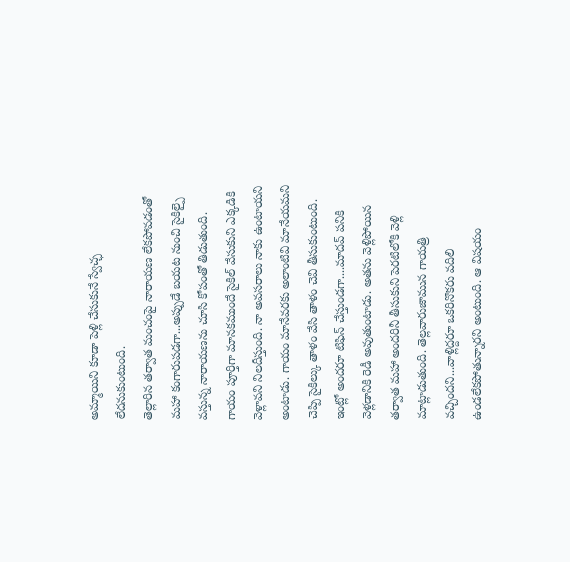అమ్మాయిని కూడా పెళ్లి చేసుకునే స్వేచ్ఛ లేదనుకుంటుంది.
తెల్లారిన తర్వాత మంచంపై నారాయణ లేకపోవడంతో మహా కంగారుపడగా...అప్పుడే బయట నుంచి సైకిల్పై వస్తున్న నారాయణను చూసి కోపంతో తిడుతుంది. గాయం పూర్తిగా మానకముందే సైకిల్ వేసుకుని ఎక్కడికి వెళ్లావని నిలదీస్తుంది. నా అవసరాలు నాకు ఉంటాయని అంటాడు. గాయం మానేవరకు అలాంటివి మానేయమని చెప్పి సైకిల్కు తాళం వేసి తాళం చెవి తీసుకుంటుంది. ఇంట్లో అందరూ టిఫిన్ చేస్తుండగా....మాదవ్ పనికి వెళ్లడానికి రెడీ అవుతుంటాడు. అతను వెళ్లిపోయిన తర్వాత మహా అందరినీ తీసుకుని పెరటిలోకి వెళ్లి మాట్లాడుతుంది. తెల్లవారుజామున గాయత్రి వచ్చిందని...వాళ్లిద్దరూ ఒకరినొకరు వదిలి ఉండలేకపోతున్నారని అంటుంది. ఆ విషయం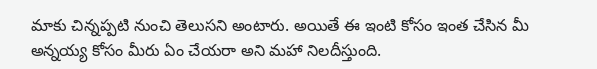మాకు చిన్నప్పటి నుంచి తెలుసని అంటారు. అయితే ఈ ఇంటి కోసం ఇంత చేసిన మీ అన్నయ్య కోసం మీరు ఏం చేయరా అని మహా నిలదీస్తుంది.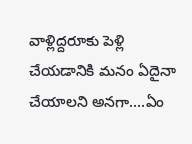వాళ్లిద్దరూకు పెళ్లి చేయడానికి మనం ఏదైనా చేయాలని అనగా....ఏం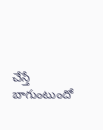చేస్తే బాగుంటుందో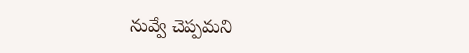నువ్వే చెప్పమని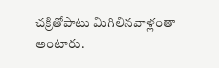చక్రితోపాటు మిగిలినవాళ్లంతా అంటారు.